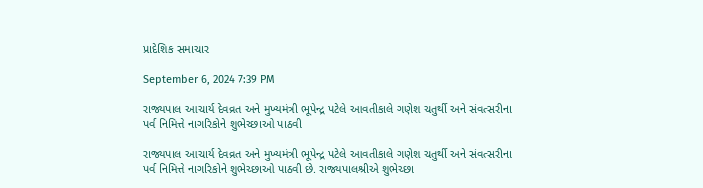પ્રાદેશિક સમાચાર

September 6, 2024 7:39 PM

રાજ્યપાલ આચાર્ય દેવવ્રત અને મુખ્યમંત્રી ભૂપેન્દ્ર પટેલે આવતીકાલે ગણેશ ચતુર્થી અને સંવત્સરીના પર્વ નિમિત્તે નાગરિકોને શુભેચ્છાઓ પાઠવી

રાજ્યપાલ આચાર્ય દેવવ્રત અને મુખ્યમંત્રી ભૂપેન્દ્ર પટેલે આવતીકાલે ગણેશ ચતુર્થી અને સંવત્સરીના પર્વ નિમિત્તે નાગરિકોને શુભેચ્છાઓ પાઠવી છે. રાજ્યપાલશ્રીએ શુભેચ્છા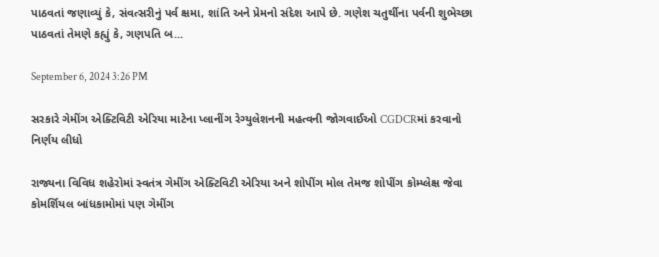પાઠવતાં જણાવ્યું કે, સંવત્સરીનું પર્વ ક્ષમા, શાંતિ અને પ્રેમનો સંદેશ આપે છે. ગણેશ ચતુર્થીના પર્વની શુભેચ્છા પાઠવતાં તેમણે કહ્યું કે, ગણપતિ બ...

September 6, 2024 3:26 PM

સરકારે ગેમીંગ એક્ટિવિટી એરિયા માટેના પ્લાનીંગ રેગ્યુલેશનની મહત્વની જોગવાઈઓ CGDCRમાં કરવાનો નિર્ણય લીધો

રાજ્યના વિવિધ શહેરોમાં સ્વતંત્ર ગેમીંગ એક્ટિવિટી એરિયા અને શોપીંગ મોલ તેમજ શોપીંગ કોમ્પ્લેક્ષ જેવા કોમર્શિયલ બાંધકામોમાં પણ ગેમીંગ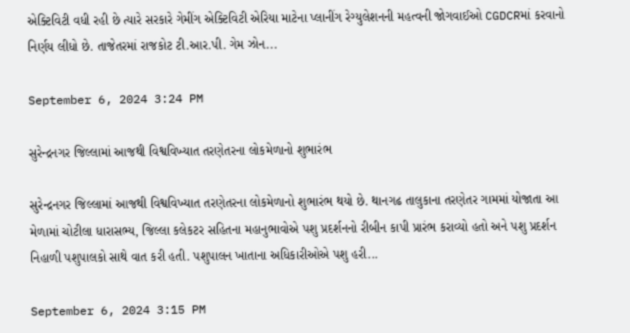એક્ટિવિટી વધી રહી છે ત્યારે સરકારે ગેમીંગ એક્ટિવિટી એરિયા માટેના પ્લાનીંગ રેગ્યુલેશનની મહત્વની જોગવાઈઓ CGDCRમાં કરવાનો નિર્ણય લીધો છે. તાજેતરમાં રાજકોટ ટી.આર.પી. ગેમ ઝોન...

September 6, 2024 3:24 PM

સુરેન્દ્રનગર જિલ્લામાં આજથી વિશ્વવિખ્યાત તરણેતરના લોકમેળાનો શુભારંભ

સુરેન્દ્રનગર જિલ્લામાં આજથી વિશ્વવિખ્યાત તરણેતરના લોકમેળાનો શુભારંભ થયો છે. થાનગઢ તાલુકાના તરણેતર ગામમાં યોજાતા આ મેળામાં ચોટીલા ધારાસભ્ય, જિલ્લા કલેકટર સહિતના મહાનુભાવોએ પશુ પ્રદર્શનનો રીબીન કાપી પ્રારંભ કરાવ્યો હતો અને પશુ પ્રદર્શન નિહાળી પશુપાલકો સાથે વાત કરી હતી. પશુપાલન ખાતાના અધિકારીઓએ પશુ હરી...

September 6, 2024 3:15 PM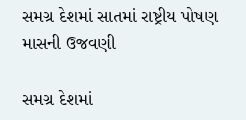સમગ્ર દેશમાં સાતમાં રાષ્ટ્રીય પોષણ માસની ઉજવણી

સમગ્ર દેશમાં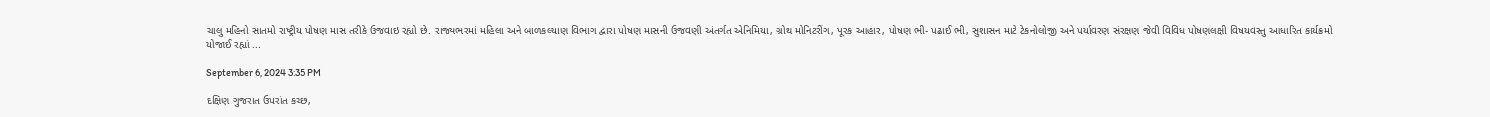ચાલુ મહિનો સાતમો રાષ્ટ્રીય પોષણ માસ તરીકે ઉજવાઇ રહ્યો છે. રાજ્યભરમાં મહિલા અને બાળકલ્યાણ વિભાગ દ્વારા પોષણ માસની ઉજવણી અંતર્ગત એનિમિયા, ગ્રોથ મોનિટરીંગ, પૂરક આહાર, પોષણ ભી- પઢાઈ ભી, સુશાસન માટે ટેકનોલોજી અને પર્યાવરણ સંરક્ષણ જેવી વિવિધ પોષણલક્ષી વિષયવસ્તુ આધારિત કાર્યક્રમો યોજાઈ રહ્યાં ...

September 6, 2024 3:35 PM

દક્ષિણ ગુજરાત ઉપરાંત કચ્છ,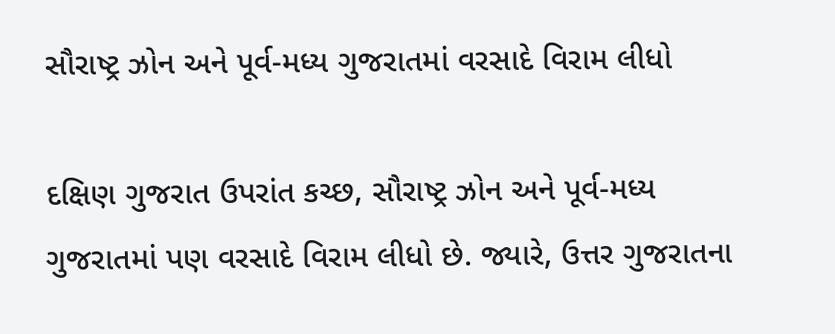સૌરાષ્ટ્ર ઝોન અને પૂર્વ-મધ્ય ગુજરાતમાં વરસાદે વિરામ લીધો

દક્ષિણ ગુજરાત ઉપરાંત કચ્છ, સૌરાષ્ટ્ર ઝોન અને પૂર્વ-મધ્ય ગુજરાતમાં પણ વરસાદે વિરામ લીધો છે. જ્યારે, ઉત્તર ગુજરાતના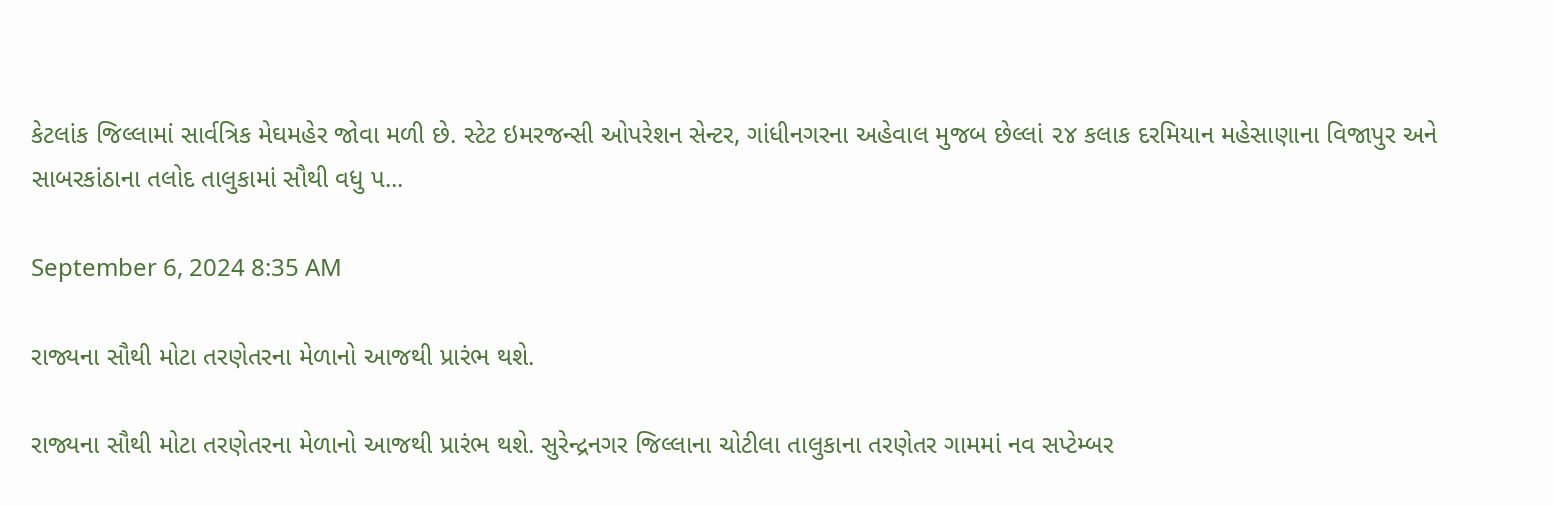કેટલાંક જિલ્લામાં સાર્વત્રિક મેઘમહેર જોવા મળી છે. સ્ટેટ ઇમરજન્સી ઓપરેશન સેન્ટર, ગાંધીનગરના અહેવાલ મુજબ છેલ્લાં ૨૪ કલાક દરમિયાન મહેસાણાના વિજાપુર અને સાબરકાંઠાના તલોદ તાલુકામાં સૌથી વધુ પ...

September 6, 2024 8:35 AM

રાજ્યના સૌથી મોટા તરણેતરના મેળાનો આજથી પ્રારંભ થશે.

રાજ્યના સૌથી મોટા તરણેતરના મેળાનો આજથી પ્રારંભ થશે. સુરેન્દ્રનગર જિલ્લાના ચોટીલા તાલુકાના તરણેતર ગામમાં નવ સપ્ટેમ્બર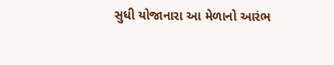સુધી યોજાનારા આ મેળાનો આરંભ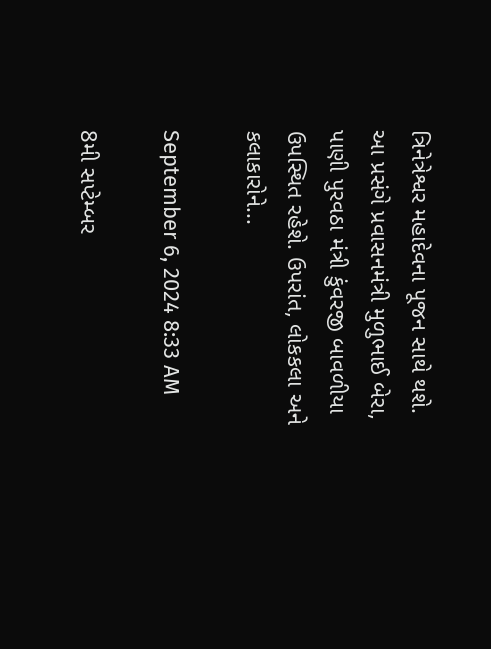ત્રિનેત્રેશ્વર મહાદેવના પૂજન સાથે થશે. આ પ્રસંગે પ્રવાસનમંત્રી મુળુભાઈ બેરા, પાણી પુરવઠા મંત્રી કુંવરજી બાવળીયા ઉપસ્થિત રહેશે. ઉપરાંત, લોકકલા અને કલાકારોને...

September 6, 2024 8:33 AM

8મી સપ્ટેમ્બર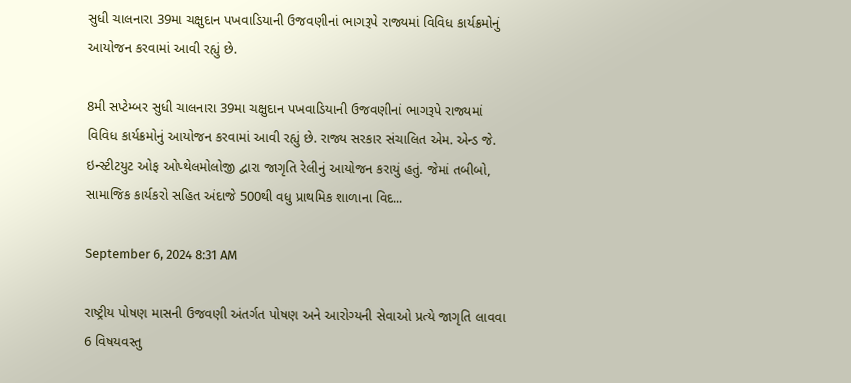સુધી ચાલનારા 39મા ચક્ષુદાન પખવાડિયાની ઉજવણીનાં ભાગરૂપે રાજ્યમાં વિવિધ કાર્યક્રમોનું આયોજન કરવામાં આવી રહ્યું છે.

8મી સપ્ટેમ્બર સુધી ચાલનારા 39મા ચક્ષુદાન પખવાડિયાની ઉજવણીનાં ભાગરૂપે રાજ્યમાં વિવિધ કાર્યક્રમોનું આયોજન કરવામાં આવી રહ્યું છે. રાજ્ય સરકાર સંચાલિત એમ. એન્ડ જે. ઇન્સ્ટીટયુટ ઓફ ઓપ્થેલમોલોજી દ્વારા જાગૃતિ રેલીનું આયોજન કરાયું હતું. જેમાં તબીબો, સામાજિક કાર્યકરો સહિત અંદાજે 500થી વધુ પ્રાથમિક શાળાના વિદ...

September 6, 2024 8:31 AM

રાષ્ટ્રીય પોષણ માસની ઉજવણી અંતર્ગત પોષણ અને આરોગ્યની સેવાઓ પ્રત્યે જાગૃતિ લાવવા 6 વિષયવસ્તુ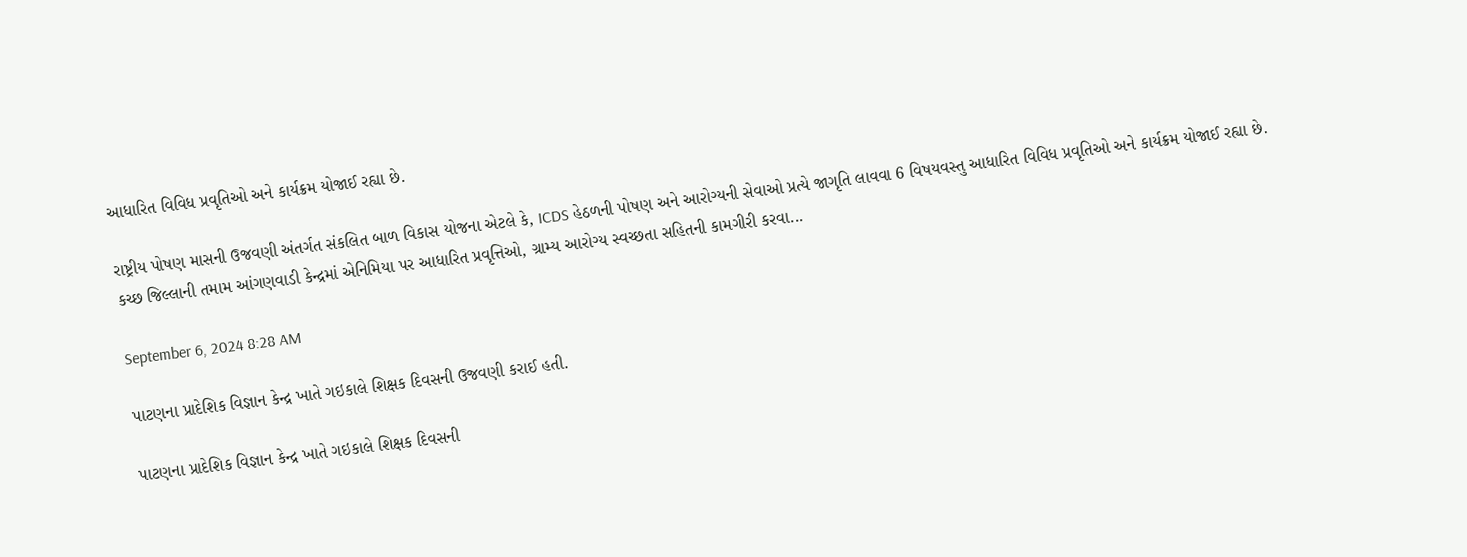આધારિત વિવિધ પ્રવૃતિઓ અને કાર્યક્રમ યોજાઈ રહ્યા છે.

રાષ્ટ્રીય પોષણ માસની ઉજવણી અંતર્ગત સંકલિત બાળ વિકાસ યોજના એટલે કે, ICDS હેઠળની પોષણ અને આરોગ્યની સેવાઓ પ્રત્યે જાગૃતિ લાવવા 6 વિષયવસ્તુ આધારિત વિવિધ પ્રવૃતિઓ અને કાર્યક્રમ યોજાઈ રહ્યા છે. કચ્છ જિલ્લાની તમામ આંગણવાડી કેન્દ્રમાં એનિમિયા પર આધારિત પ્રવૃત્તિઓ, ગ્રામ્ય આરોગ્ય સ્વચ્છતા સહિતની કામગીરી કરવા...

September 6, 2024 8:28 AM

પાટણના પ્રાદેશિક વિજ્ઞાન કેન્દ્ર ખાતે ગઇકાલે શિક્ષક દિવસની ઉજવણી કરાઈ હતી.

પાટણના પ્રાદેશિક વિજ્ઞાન કેન્દ્ર ખાતે ગઇકાલે શિક્ષક દિવસની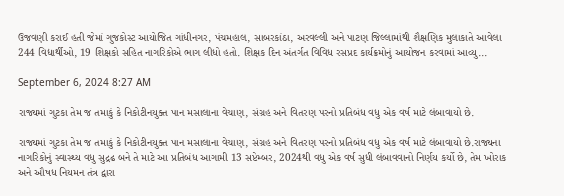ઉજવણી કરાઈ હતી જેમાં ગુજકોસ્ટ આયોજિત ગાંધીનગર, પંચમહાલ, સાબરકાંઠા, અરવલ્લી અને પાટણ જિલ્લામાંથી શૈક્ષણિક મુલાકાતે આવેલા 244 વિદ્યાર્થીઓ, 19 શિક્ષકો સહિત નાગરિકોએ ભાગ લીધો હતો. શિક્ષક દિન અંતર્ગત વિવિધ રસપ્રદ કાર્યક્રમોનું આયોજન કરવામાં આવ્યુ...

September 6, 2024 8:27 AM

રાજ્યમાં ગુટકા તેમ જ તમાકું કે નિકોટીનયુક્ત પાન મસાલાના વેચાણ, સંગ્રહ અને વિતરણ પરનો પ્રતિબંધ વધુ એક વર્ષ માટે લંબાવાયો છે.

રાજ્યમાં ગુટકા તેમ જ તમાકું કે નિકોટીનયુક્ત પાન મસાલાના વેચાણ, સંગ્રહ અને વિતરણ પરનો પ્રતિબંધ વધુ એક વર્ષ માટે લંબાવાયો છે.રાજ્યના નાગરિકોનું સ્વાસ્થ્ય વધુ સુદ્રઢ બને તે માટે આ પ્રતિબંધ આગામી 13 સપ્ટેમ્બર, 2024થી વધુ એક વર્ષ સુધી લંબાવવાનો નિર્ણય કર્યો છે, તેમ ખોરાક અને ઔષધ નિયમન તંત્ર દ્વારા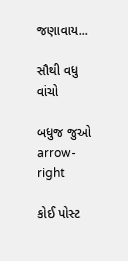જણાવાય...

સૌથી વધુ વાંચો

બધુજ જુઓ arrow-right

કોઈ પોસ્ટ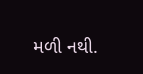મળી નથી.